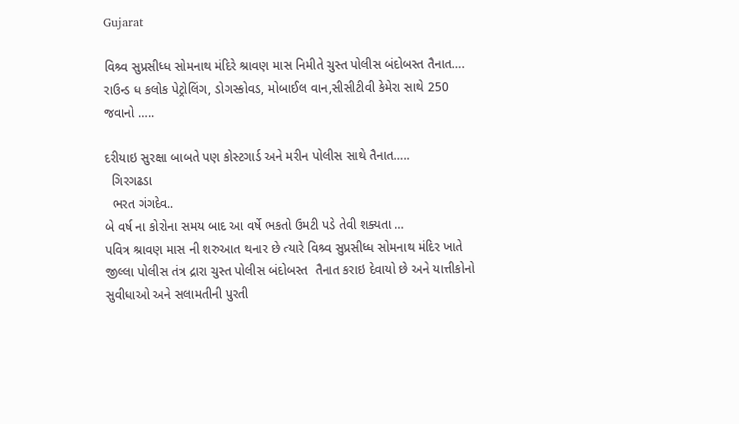Gujarat

વિશ્ર્વ સુપ્રસીધ્ધ સોમનાથ મંદિરે શ્રાવણ માસ નિમીતે ચુસ્ત પોલીસ બંદોબસ્ત તૈનાત…. રાઉન્ડ ધ કલોક પેટ્રોલિંગ, ડોગસ્કોવડ, મોબાઈલ વાન,સીસીટીવી કેમેરા સાથે 250 જવાનો …..

દરીયાઇ સુરક્ષા બાબતે પણ કોસ્ટગાર્ડ અને મરીન પોલીસ સાથે તૈનાત…..
  ગિરગઢડા
  ભરત ગંગદેવ..
બે વર્ષ ના કોરોના સમય બાદ આ વર્ષે ભકતો ઉમટી પડે તેવી શક્યતા …
પવિત્ર શ્રાવણ માસ ની શરુઆત થનાર છે ત્યારે વિશ્ર્વ સુપ્રસીધ્ધ સોમનાથ મંદિર ખાતે જીલ્લા પોલીસ તંત્ર દ્રારા ચુસ્ત પોલીસ બંદોબસ્ત  તૈનાત કરાઇ દેવાયો છે અને યાત્તીકોનો સુવીધાઓ અને સલામતીની પુરતી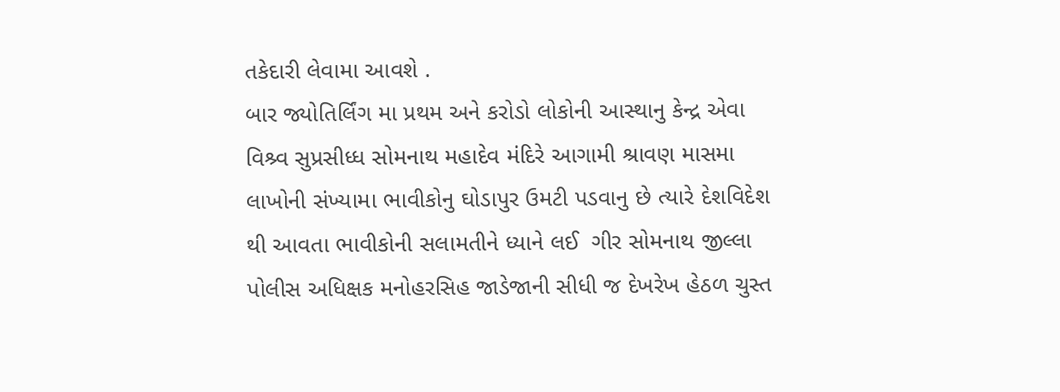તકેદારી લેવામા આવશે .
બાર જ્યોતિર્લિંગ મા પ્રથમ અને કરોડો લોકોની આસ્થાનુ કેન્દ્ર એવા વિશ્ર્વ સુપ્રસીધ્ધ સોમનાથ મહાદેવ મંદિરે આગામી શ્રાવણ માસમા લાખોની સંખ્યામા ભાવીકોનુ ઘોડાપુર ઉમટી પડવાનુ છે ત્યારે દેશવિદેશ થી આવતા ભાવીકોની સલામતીને ધ્યાને લઈ  ગીર સોમનાથ જીલ્લા પોલીસ અધિક્ષક મનોહરસિહ જાડેજાની સીધી જ દેખરેખ હેઠળ ચુસ્ત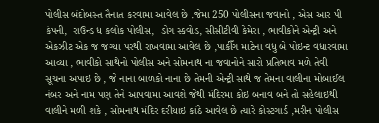પોલીસ બંદોબસ્ત તૈનાત કરવામા આવેલ છે .જેમા 250 પોલીસના જવાનો , એસ આર પી કંપની,  રાઉન્ડ ધ કલોક પોલીસ,  ડોગ સ્કવોડ, સીસીટીવી કેમેરા , ભાવીકોને એન્ટ્રી અને એકઝીટ એક જ જગ્યા પરથી રાખવામા આવેલ છે ,પાકીઁગ માટેના વધુ બે પોઇન્ટ વધારવામા આવ્યા , ભાવીકો સાથેનો પોલીસ અને સોમનાથ ના જવાનોને સારો પ્રતિભાવ મળે તેવી સૂચના અપાઇ છે , જે નાના બાળકો નાના છે તેમની એન્ટ્રી સાથે જ તેમના વાલીના મોબાઈલ નંબર અને નામ પણ તેને આપવામા આવશે જેથી મંદિરમા કોઇ બનાવ બને તો સહેલાઇથી વાલીને મળી શકે , સોમનાથ મંદિર દરીયાઇ કાંઠે આવેલ છે ત્યારે કોસ્ટગાર્ડ ,મરીન પોલીસ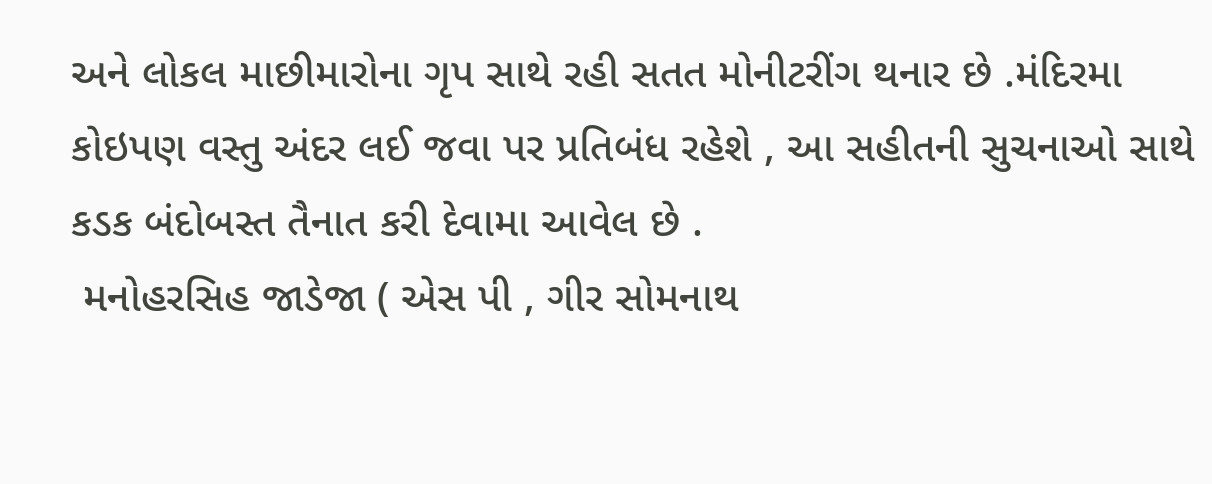અને લોકલ માછીમારોના ગૃપ સાથે રહી સતત મોનીટરીંગ થનાર છે .મંદિરમા કોઇપણ વસ્તુ અંદર લઈ જવા પર પ્રતિબંધ રહેશે , આ સહીતની સુચનાઓ સાથે કડક બંદોબસ્ત તૈનાત કરી દેવામા આવેલ છે .
 મનોહરસિહ જાડેજા ( એસ પી , ગીર સોમનાથ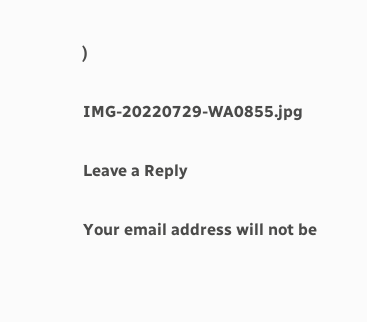)

IMG-20220729-WA0855.jpg

Leave a Reply

Your email address will not be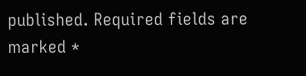published. Required fields are marked *